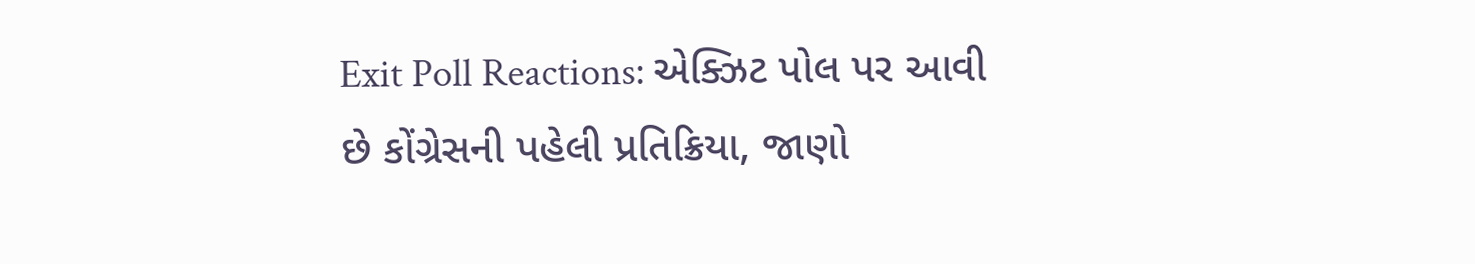Exit Poll Reactions: એક્ઝિટ પોલ પર આવી છે કોંગ્રેસની પહેલી પ્રતિક્રિયા, જાણો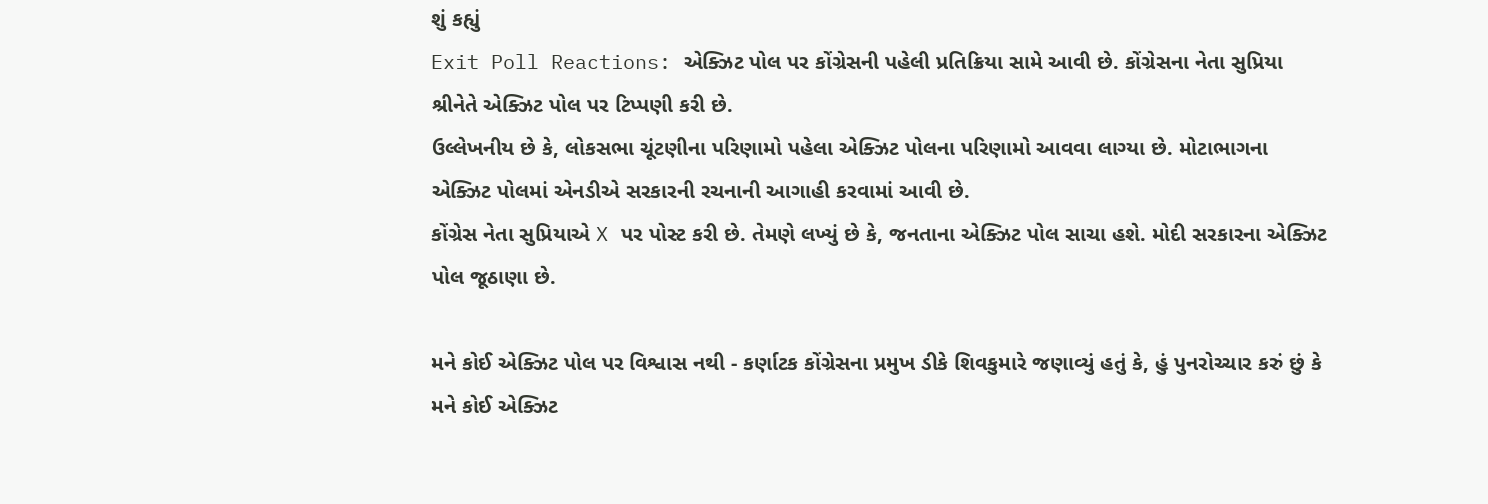શું કહ્યું
Exit Poll Reactions: એક્ઝિટ પોલ પર કોંગ્રેસની પહેલી પ્રતિક્રિયા સામે આવી છે. કોંગ્રેસના નેતા સુપ્રિયા શ્રીનેતે એક્ઝિટ પોલ પર ટિપ્પણી કરી છે.
ઉલ્લેખનીય છે કે, લોકસભા ચૂંટણીના પરિણામો પહેલા એક્ઝિટ પોલના પરિણામો આવવા લાગ્યા છે. મોટાભાગના એક્ઝિટ પોલમાં એનડીએ સરકારની રચનાની આગાહી કરવામાં આવી છે.
કોંગ્રેસ નેતા સુપ્રિયાએ X પર પોસ્ટ કરી છે. તેમણે લખ્યું છે કે, જનતાના એક્ઝિટ પોલ સાચા હશે. મોદી સરકારના એક્ઝિટ પોલ જૂઠાણા છે.

મને કોઈ એક્ઝિટ પોલ પર વિશ્વાસ નથી - કર્ણાટક કોંગ્રેસના પ્રમુખ ડીકે શિવકુમારે જણાવ્યું હતું કે, હું પુનરોચ્ચાર કરું છું કે મને કોઈ એક્ઝિટ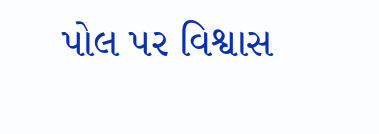પોલ પર વિશ્વાસ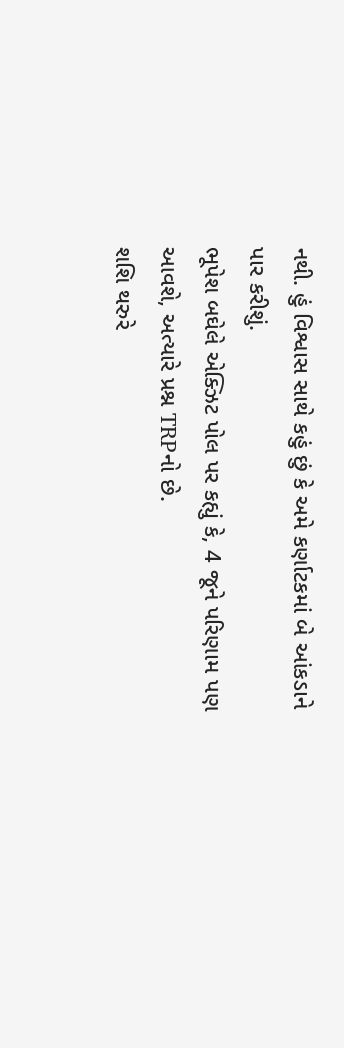નથી. હું વિશ્વાસ સાથે કહું છું કે અમે કર્ણાટકમાં બે આંકડાને પાર કરીશું.
ભૂપેશ બઘેલે એક્ઝિટ પોલ પર કહ્યું કે, 4 જૂને પરિણામ પણ આવશે, અત્યારે પ્રશ્ન TRPનો છે.
શશિ થરુરે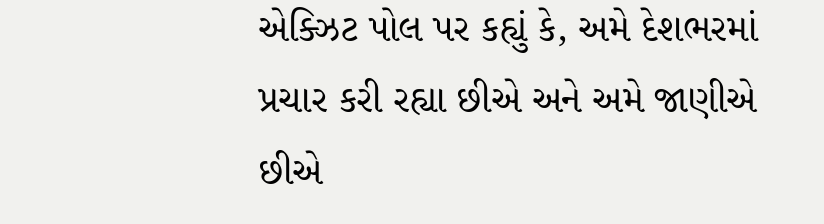એક્ઝિટ પોલ પર કહ્યું કે, અમે દેશભરમાં પ્રચાર કરી રહ્યા છીએ અને અમે જાણીએ છીએ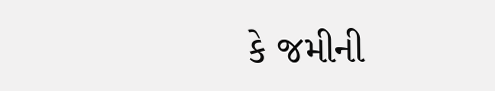કે જમીની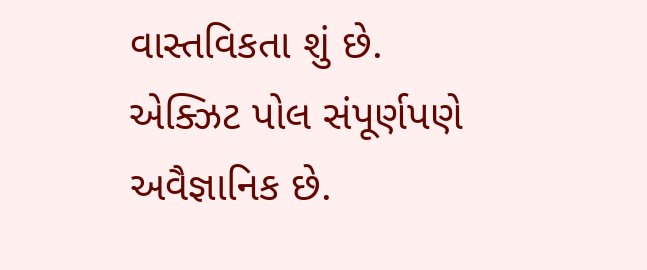વાસ્તવિકતા શું છે. એક્ઝિટ પોલ સંપૂર્ણપણે અવૈજ્ઞાનિક છે.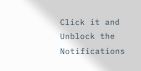Click it and Unblock the Notifications